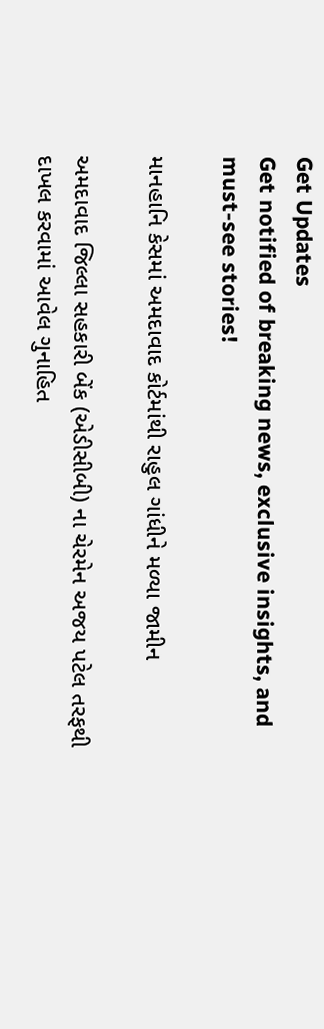Get Updates
Get notified of breaking news, exclusive insights, and must-see stories!

માનહાનિ કેસમાં અમદાવાદ કોર્ટમાંથી રાહુલ ગાંધીને મળ્યા જામીન

અમદાવાદ જિલ્લા સહકારી બેંક (એડીસીબી) ના ચેરમેન અજય પટેલ તરફથી દાખલ કરવામાં આવેલ ગુનાહિત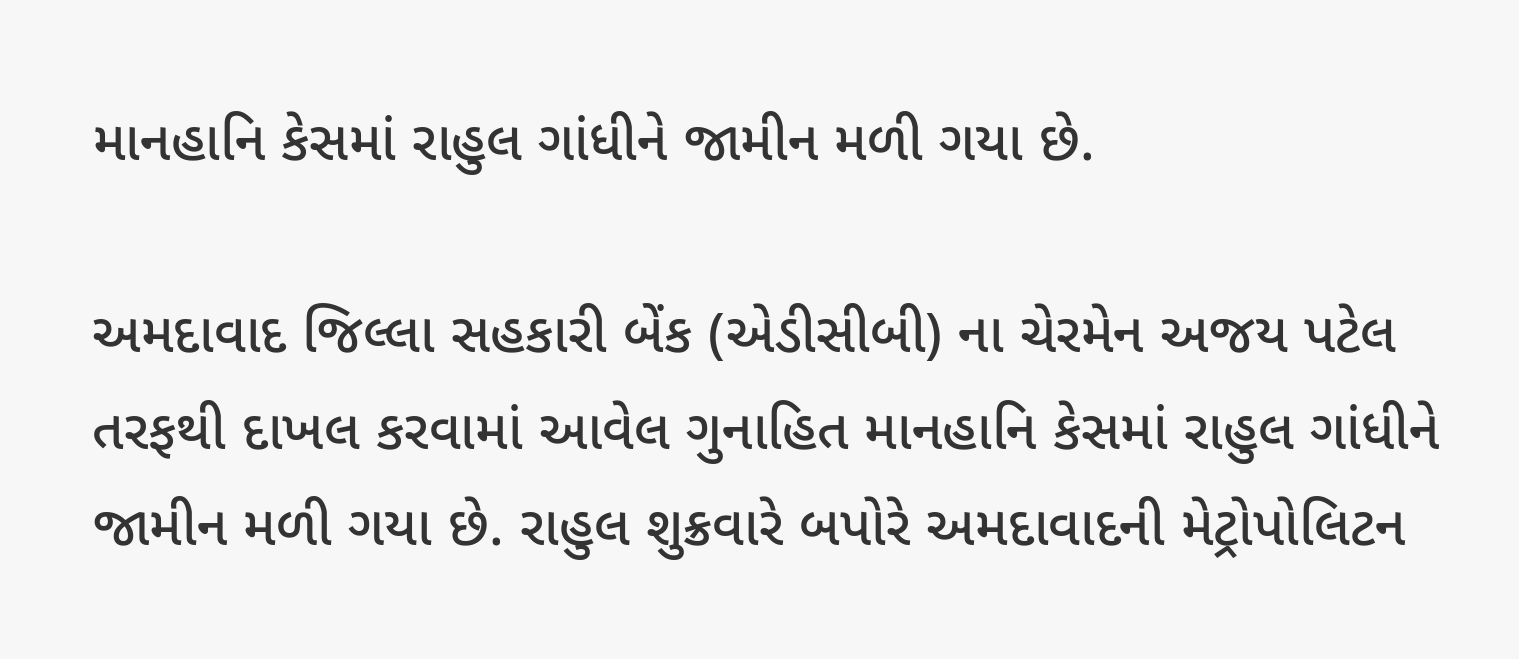માનહાનિ કેસમાં રાહુલ ગાંધીને જામીન મળી ગયા છે.

અમદાવાદ જિલ્લા સહકારી બેંક (એડીસીબી) ના ચેરમેન અજય પટેલ તરફથી દાખલ કરવામાં આવેલ ગુનાહિત માનહાનિ કેસમાં રાહુલ ગાંધીને જામીન મળી ગયા છે. રાહુલ શુક્રવારે બપોરે અમદાવાદની મેટ્રોપોલિટન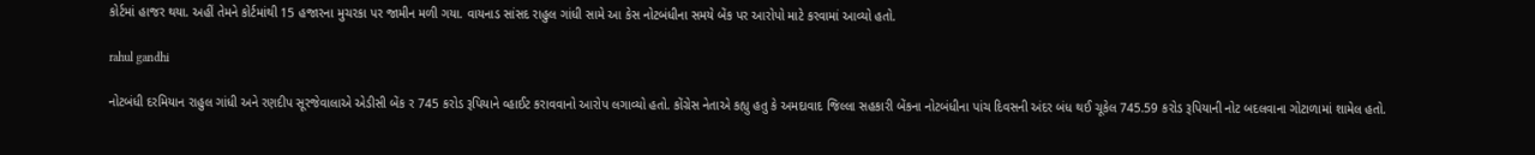કોર્ટમાં હાજર થયા. અહીં તેમને કોર્ટમાંથી 15 હજારના મુચરકા પર જામીન મળી ગયા. વાયનાડ સાંસદ રાહુલ ગાંધી સામે આ કેસ નોટબંધીના સમયે બેંક પર આરોપો માટે કરવામાં આવ્યો હતો.

rahul gandhi

નોટબંધી દરમિયાન રાહુલ ગાંધી અને રણદીપ સૂરજેવાલાએ એડીસી બેંક ર 745 કરોડ રૂપિયાને વ્હાઈટ કરાવવાનો આરોપ લગાવ્યો હતો. કોંગ્રેસ નેતાએ કહ્યુ હતુ કે અમદાવાદ જિલ્લા સહકારી બેંકના નોટબંધીના પાંચ દિવસની અંદર બંધ થઈ ચૂકેલ 745.59 કરોડ રૂપિયાની નોટ બદલવાના ગોટાળામાં શામેલ હતો.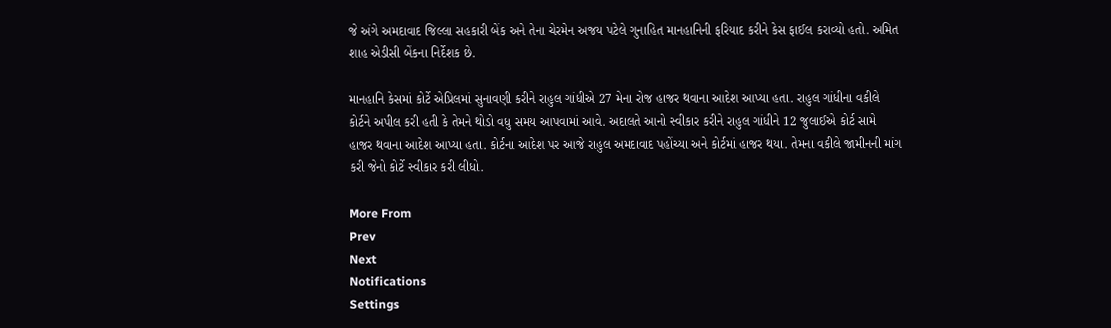જે અંગે અમદાવાદ જિલ્લા સહકારી બેંક અને તેના ચેરમેન અજય પટેલે ગુનાહિત માનહાનિની ફરિયાદ કરીને કેસ ફાઈલ કરાવ્યો હતો. અમિત શાહ એડીસી બેંકના નિર્દેશક છે.

માનહાનિ કેસમાં કોર્ટે એપ્રિલમાં સુનાવણી કરીને રાહુલ ગાંધીએ 27 મેના રોજ હાજર થવાના આદેશ આપ્યા હતા. રાહુલ ગાંધીના વકીલે કોર્ટને અપીલ કરી હતી કે તેમને થોડો વધુ સમય આપવામાં આવે. અદાલતે આનો સ્વીકાર કરીને રાહુલ ગાંધીને 12 જુલાઈએ કોર્ટ સામે હાજર થવાના આદેશ આપ્યા હતા. કોર્ટના આદેશ પર આજે રાહુલ અમદાવાદ પહોંચ્યા અને કોર્ટમાં હાજર થયા. તેમના વકીલે જામીનની માંગ કરી જેનો કોર્ટે સ્વીકાર કરી લીધો.

More From
Prev
Next
Notifications
Settings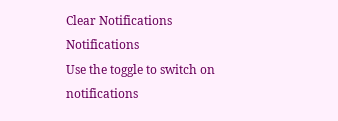Clear Notifications
Notifications
Use the toggle to switch on notifications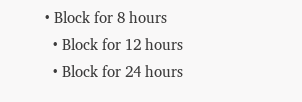• Block for 8 hours
  • Block for 12 hours
  • Block for 24 hours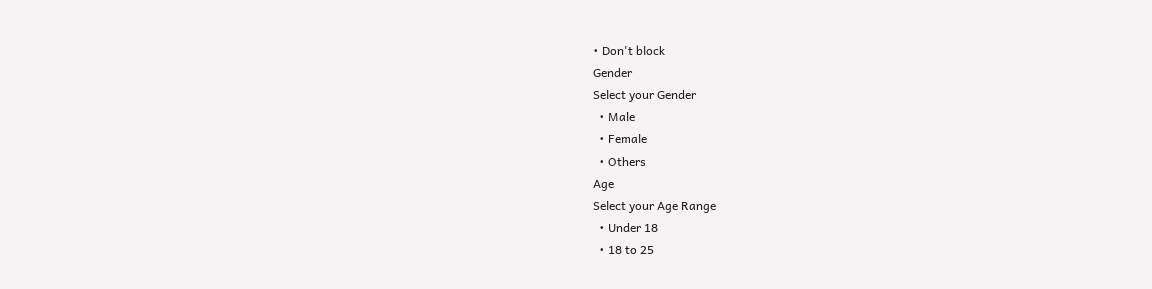• Don't block
Gender
Select your Gender
  • Male
  • Female
  • Others
Age
Select your Age Range
  • Under 18
  • 18 to 25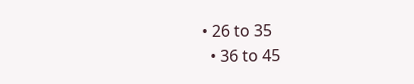• 26 to 35
  • 36 to 45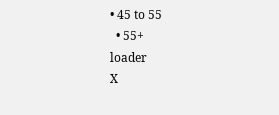• 45 to 55
  • 55+
loader
X